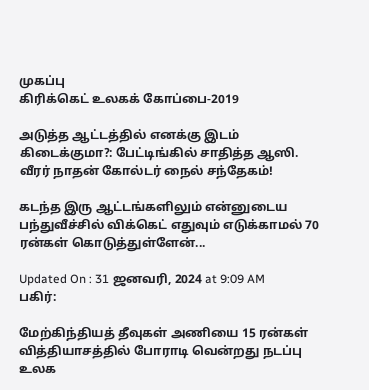முகப்பு
கிரிக்கெட் உலகக் கோப்பை-2019

அடுத்த ஆட்டத்தில் எனக்கு இடம் கிடைக்குமா?: பேட்டிங்கில் சாதித்த ஆஸி. வீரர் நாதன் கோல்டர் நைல் சந்தேகம்!

கடந்த இரு ஆட்டங்களிலும் என்னுடைய பந்துவீச்சில் விக்கெட் எதுவும் எடுக்காமல் 70 ரன்கள் கொடுத்துள்ளேன்...

Updated On : 31 ஜனவரி, 2024 at 9:09 AM
பகிர்:

மேற்கிந்தியத் தீவுகள் அணியை 15 ரன்கள் வித்தியாசத்தில் போராடி வென்றது நடப்பு உலக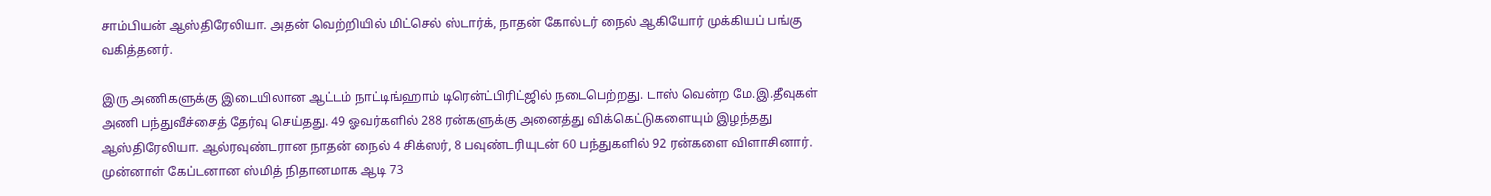சாம்பியன் ஆஸ்திரேலியா. அதன் வெற்றியில் மிட்செல் ஸ்டார்க், நாதன் கோல்டர் நைல் ஆகியோர் முக்கியப் பங்கு வகித்தனர்.

இரு அணிகளுக்கு இடையிலான ஆட்டம் நாட்டிங்ஹாம் டிரென்ட்பிரிட்ஜில் நடைபெற்றது. டாஸ் வென்ற மே.இ.தீவுகள் அணி பந்துவீச்சைத் தேர்வு செய்தது. 49 ஓவர்களில் 288 ரன்களுக்கு அனைத்து விக்கெட்டுகளையும் இழந்தது ஆஸ்திரேலியா. ஆல்ரவுண்டரான நாதன் நைல் 4 சிக்ஸர், 8 பவுண்டரியுடன் 60 பந்துகளில் 92 ரன்களை விளாசினார். முன்னாள் கேப்டனான ஸ்மித் நிதானமாக ஆடி 73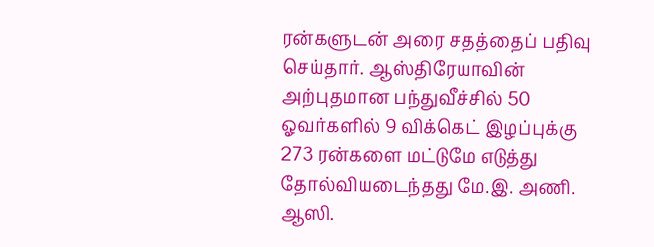ரன்களுடன் அரை சதத்தைப் பதிவு செய்தார். ஆஸ்திரேயாவின் அற்புதமான பந்துவீச்சில் 50 ஓவர்களில் 9 விக்கெட் இழப்புக்கு 273 ரன்களை மட்டுமே எடுத்து தோல்வியடைந்தது மே.இ. அணி. ஆஸி.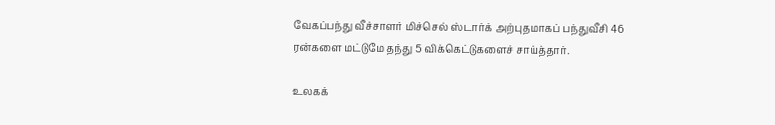வேகப்பந்து வீச்சாளர் மிச்செல் ஸ்டார்க் அற்புதமாகப் பந்துவீசி 46 ரன்களை மட்டுமே தந்து 5 விக்கெட்டுகளைச் சாய்த்தார்.

உலகக்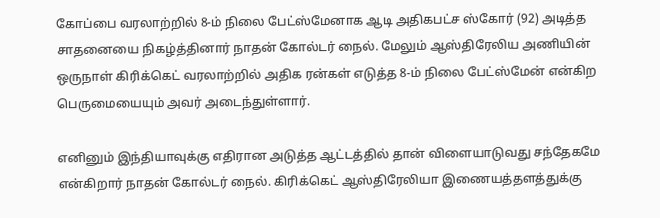கோப்பை வரலாற்றில் 8-ம் நிலை பேட்ஸ்மேனாக ஆடி அதிகபட்ச ஸ்கோர் (92) அடித்த சாதனையை நிகழ்த்தினார் நாதன் கோல்டர் நைல். மேலும் ஆஸ்திரேலிய அணியின் ஒருநாள் கிரிக்கெட் வரலாற்றில் அதிக ரன்கள் எடுத்த 8-ம் நிலை பேட்ஸ்மேன் என்கிற பெருமையையும் அவர் அடைந்துள்ளார்.

எனினும் இந்தியாவுக்கு எதிரான அடுத்த ஆட்டத்தில் தான் விளையாடுவது சந்தேகமே என்கிறார் நாதன் கோல்டர் நைல். கிரிக்கெட் ஆஸ்திரேலியா இணையத்தளத்துக்கு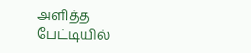அளித்த பேட்டியில்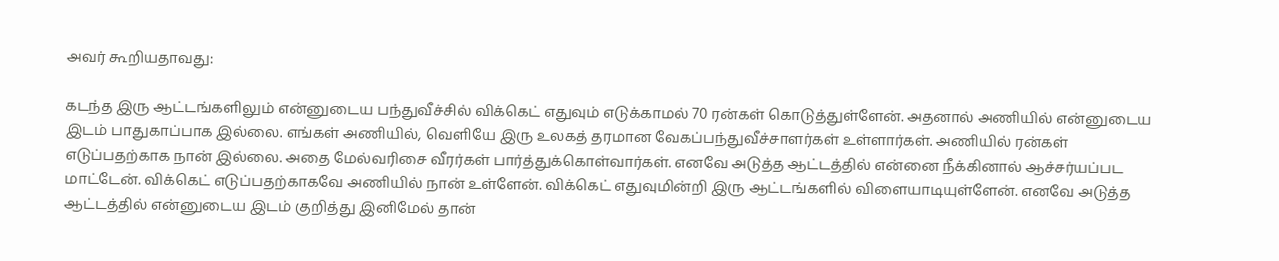அவர் கூறியதாவது:

கடந்த இரு ஆட்டங்களிலும் என்னுடைய பந்துவீச்சில் விக்கெட் எதுவும் எடுக்காமல் 70 ரன்கள் கொடுத்துள்ளேன். அதனால் அணியில் என்னுடைய இடம் பாதுகாப்பாக இல்லை. எங்கள் அணியில், வெளியே இரு உலகத் தரமான வேகப்பந்துவீச்சாளர்கள் உள்ளார்கள். அணியில் ரன்கள் எடுப்பதற்காக நான் இல்லை. அதை மேல்வரிசை வீரர்கள் பார்த்துக்கொள்வார்கள். எனவே அடுத்த ஆட்டத்தில் என்னை நீக்கினால் ஆச்சர்யப்பட மாட்டேன். விக்கெட் எடுப்பதற்காகவே அணியில் நான் உள்ளேன். விக்கெட் எதுவுமின்றி இரு ஆட்டங்களில் விளையாடியுள்ளேன். எனவே அடுத்த ஆட்டத்தில் என்னுடைய இடம் குறித்து இனிமேல் தான்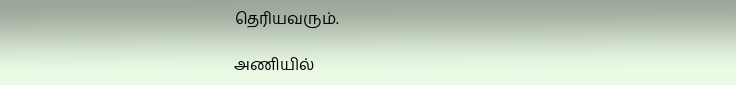தெரியவரும்.

அணியில்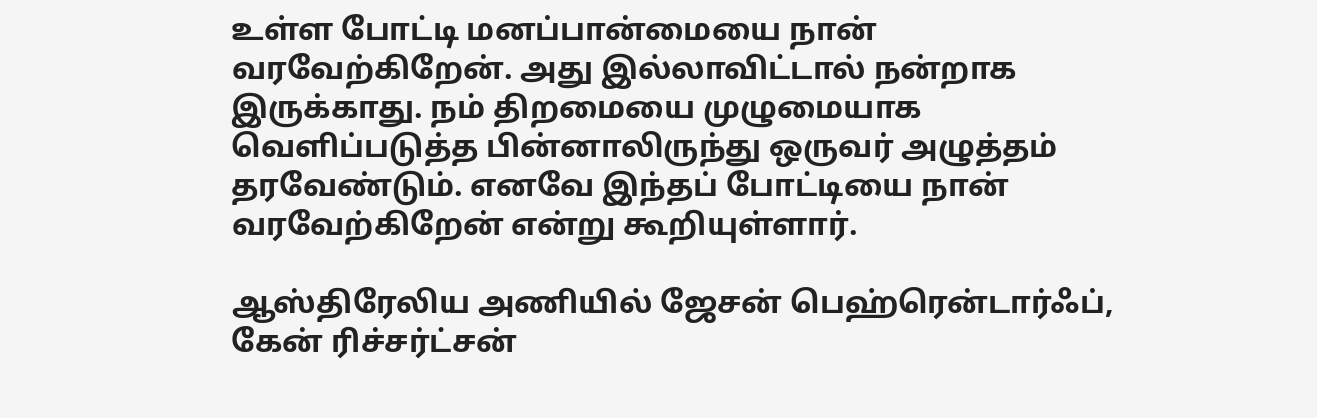உள்ள போட்டி மனப்பான்மையை நான் வரவேற்கிறேன். அது இல்லாவிட்டால் நன்றாக இருக்காது. நம் திறமையை முழுமையாக வெளிப்படுத்த பின்னாலிருந்து ஒருவர் அழுத்தம் தரவேண்டும். எனவே இந்தப் போட்டியை நான் வரவேற்கிறேன் என்று கூறியுள்ளார்.

ஆஸ்திரேலிய அணியில் ஜேசன் பெஹ்ரென்டார்ஃப், கேன் ரிச்சர்ட்சன்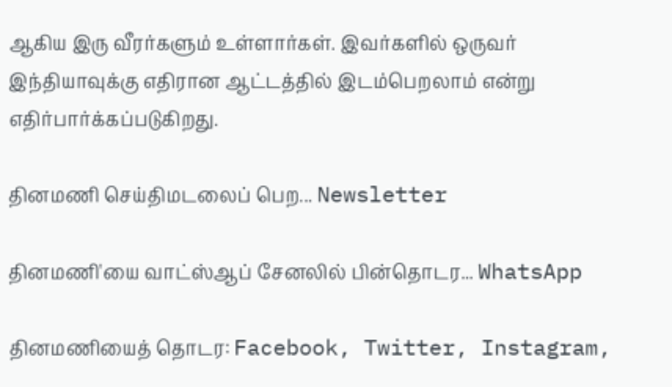ஆகிய இரு வீரர்களும் உள்ளார்கள். இவர்களில் ஒருவர் இந்தியாவுக்கு எதிரான ஆட்டத்தில் இடம்பெறலாம் என்று எதிர்பார்க்கப்படுகிறது.

தினமணி செய்திமடலைப் பெற... Newsletter

தினமணி'யை வாட்ஸ்ஆப் சேனலில் பின்தொடர... WhatsApp

தினமணியைத் தொடர: Facebook, Twitter, Instagram,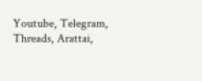Youtube, Telegram, Threads, Arattai,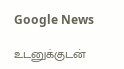Google News

உடனுக்குடன்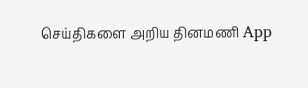செய்திகளை அறிய தினமணி App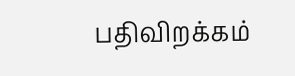பதிவிறக்கம்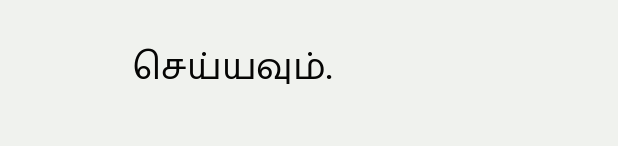செய்யவும்.